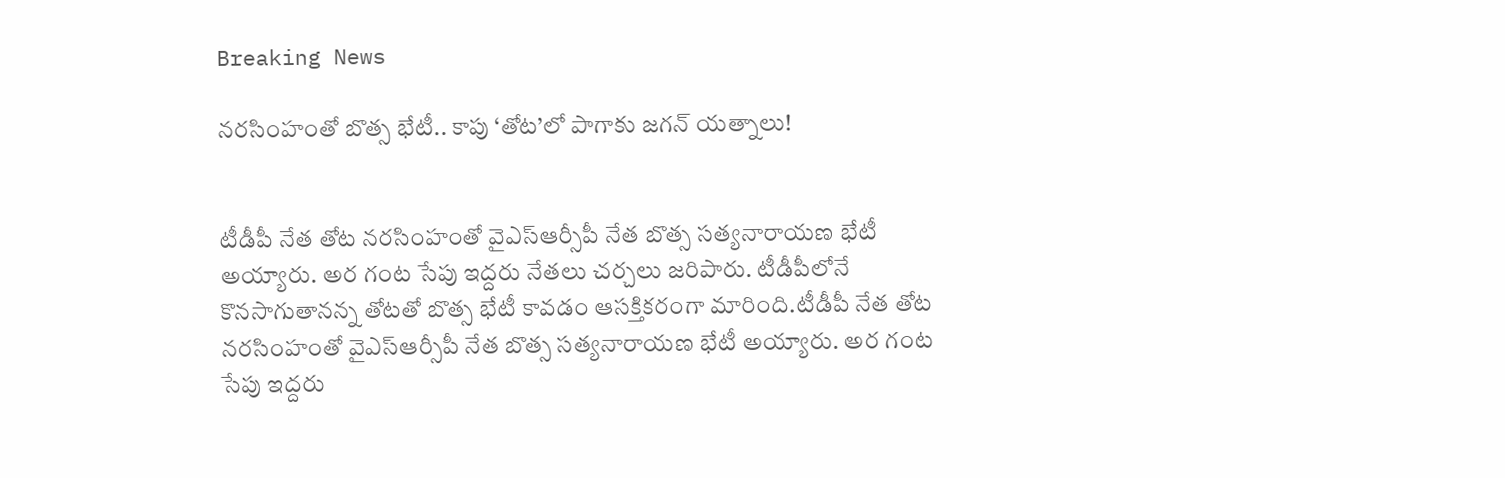Breaking News

నరసింహంతో బొత్స భేటీ.. కాపు ‘తోట’లో పాగాకు జగన్ యత్నాలు!


టీడీపీ నేత తోట నరసింహంతో వైఎస్ఆర్సీపీ నేత బొత్స సత్యనారాయణ భేటీ అయ్యారు. అర గంట సేపు ఇద్దరు నేతలు చర్చలు జరిపారు. టీడీపీలోనే కొనసాగుతానన్న తోటతో బొత్స భేటీ కావడం ఆసక్తికరంగా మారింది.టీడీపీ నేత తోట నరసింహంతో వైఎస్ఆర్సీపీ నేత బొత్స సత్యనారాయణ భేటీ అయ్యారు. అర గంట సేపు ఇద్దరు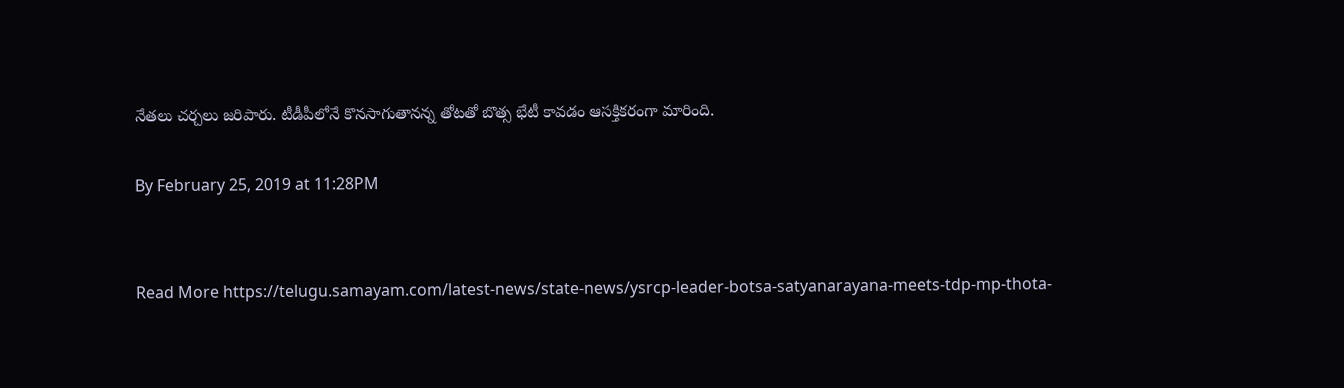నేతలు చర్చలు జరిపారు. టీడీపీలోనే కొనసాగుతానన్న తోటతో బొత్స భేటీ కావడం ఆసక్తికరంగా మారింది.

By February 25, 2019 at 11:28PM


Read More https://telugu.samayam.com/latest-news/state-news/ysrcp-leader-botsa-satyanarayana-meets-tdp-mp-thota-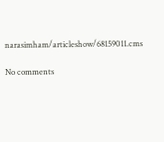narasimham/articleshow/68159011.cms

No comments